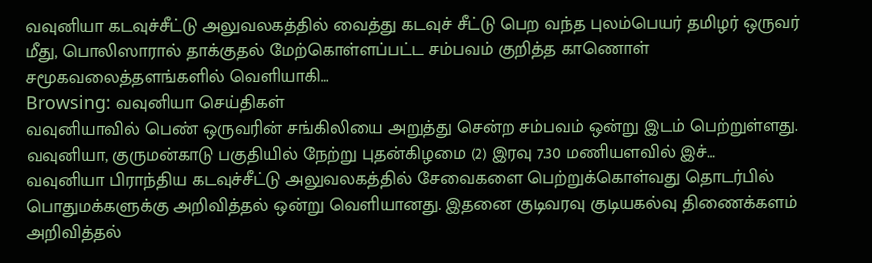வவுனியா கடவுச்சீட்டு அலுவலகத்தில் வைத்து கடவுச் சீட்டு பெற வந்த புலம்பெயர் தமிழர் ஒருவர் மீது, பொலிஸாரால் தாக்குதல் மேற்கொள்ளப்பட்ட சம்பவம் குறித்த காணொள் சமூகவலைத்தளங்களில் வெளியாகி…
Browsing: வவுனியா செய்திகள்
வவுனியாவில் பெண் ஒருவரின் சங்கிலியை அறுத்து சென்ற சம்பவம் ஒன்று இடம் பெற்றுள்ளது. வவுனியா, குருமன்காடு பகுதியில் நேற்று புதன்கிழமை (2) இரவு 7.30 மணியளவில் இச்…
வவுனியா பிராந்திய கடவுச்சீட்டு அலுவலகத்தில் சேவைகளை பெற்றுக்கொள்வது தொடர்பில் பொதுமக்களுக்கு அறிவித்தல் ஒன்று வெளியானது. இதனை குடிவரவு குடியகல்வு திணைக்களம் அறிவித்தல்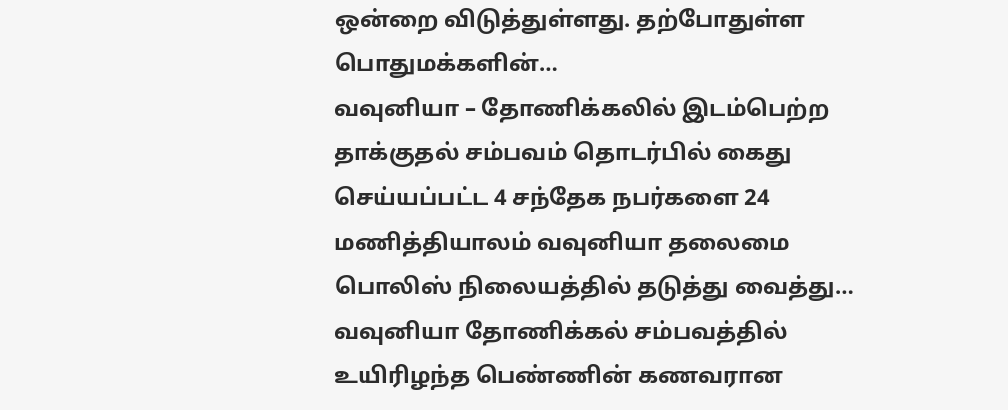ஒன்றை விடுத்துள்ளது. தற்போதுள்ள பொதுமக்களின்…
வவுனியா – தோணிக்கலில் இடம்பெற்ற தாக்குதல் சம்பவம் தொடர்பில் கைது செய்யப்பட்ட 4 சந்தேக நபர்களை 24 மணித்தியாலம் வவுனியா தலைமை பொலிஸ் நிலையத்தில் தடுத்து வைத்து…
வவுனியா தோணிக்கல் சம்பவத்தில் உயிரிழந்த பெண்ணின் கணவரான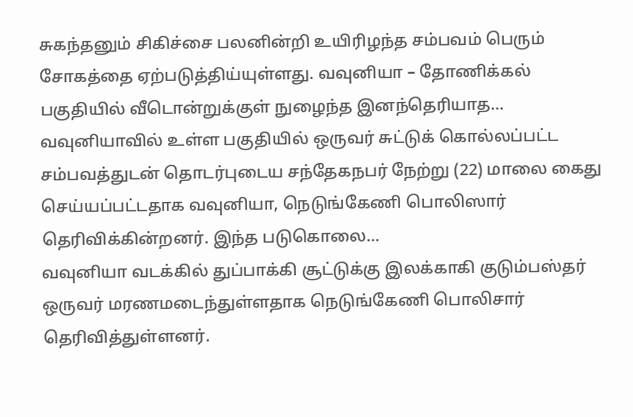சுகந்தனும் சிகிச்சை பலனின்றி உயிரிழந்த சம்பவம் பெரும் சோகத்தை ஏற்படுத்திய்யுள்ளது. வவுனியா – தோணிக்கல் பகுதியில் வீடொன்றுக்குள் நுழைந்த இனந்தெரியாத…
வவுனியாவில் உள்ள பகுதியில் ஒருவர் சுட்டுக் கொல்லப்பட்ட சம்பவத்துடன் தொடர்புடைய சந்தேகநபர் நேற்று (22) மாலை கைது செய்யப்பட்டதாக வவுனியா, நெடுங்கேணி பொலிஸார் தெரிவிக்கின்றனர். இந்த படுகொலை…
வவுனியா வடக்கில் துப்பாக்கி சூட்டுக்கு இலக்காகி குடும்பஸ்தர் ஒருவர் மரணமடைந்துள்ளதாக நெடுங்கேணி பொலிசார் தெரிவித்துள்ளனர்.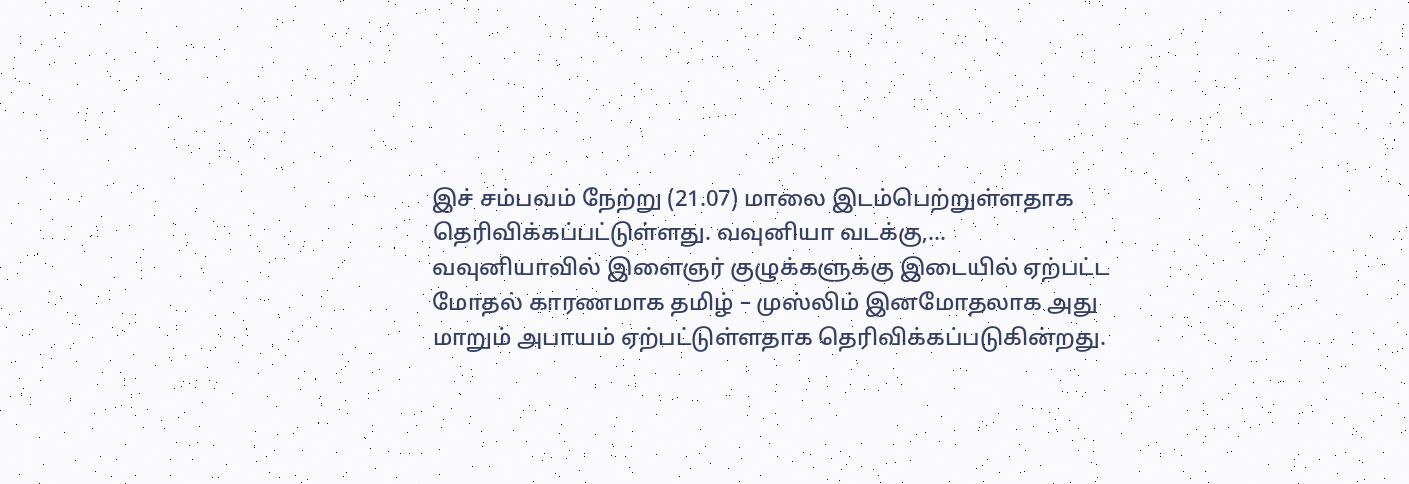இச் சம்பவம் நேற்று (21.07) மாலை இடம்பெற்றுள்ளதாக தெரிவிக்கப்பட்டுள்ளது. வவுனியா வடக்கு,…
வவுனியாவில் இளைஞர் குழுக்களுக்கு இடையில் ஏற்பட்ட மோதல் காரணமாக தமிழ் – முஸ்லிம் இனமோதலாக அது மாறும் அபாயம் ஏற்பட்டுள்ளதாக தெரிவிக்கப்படுகின்றது.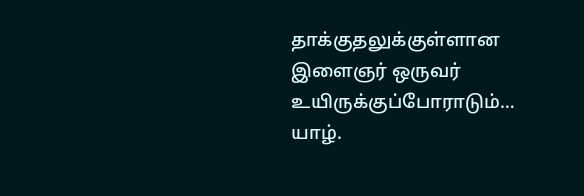தாக்குதலுக்குள்ளான இளைஞர் ஒருவர் உயிருக்குப்போராடும்…
யாழ்.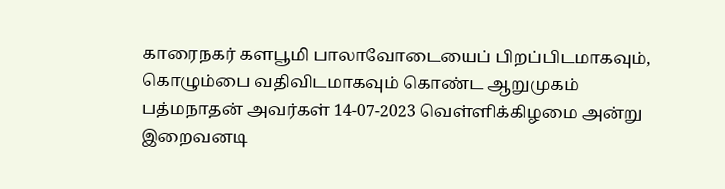காரைநகர் களபூமி பாலாவோடையைப் பிறப்பிடமாகவும், கொழும்பை வதிவிடமாகவும் கொண்ட ஆறுமுகம் பத்மநாதன் அவர்கள் 14-07-2023 வெள்ளிக்கிழமை அன்று இறைவனடி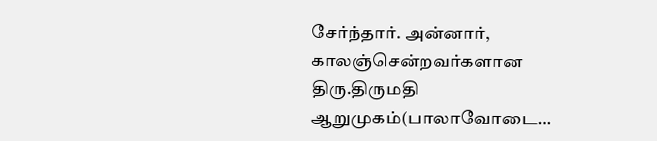சேர்ந்தார். அன்னார், காலஞ்சென்றவர்களான திரு.திருமதி ஆறுமுகம்(பாலாவோடை…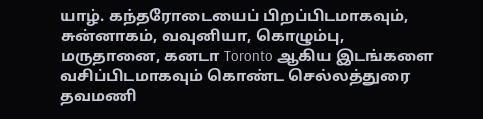யாழ். கந்தரோடையைப் பிறப்பிடமாகவும், சுன்னாகம், வவுனியா, கொழும்பு, மருதானை, கனடா Toronto ஆகிய இடங்களை வசிப்பிடமாகவும் கொண்ட செல்லத்துரை தவமணி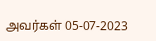அவர்கள் 05-07-2023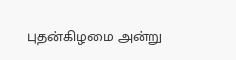புதன்கிழமை அன்று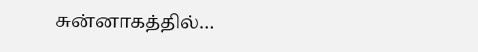சுன்னாகத்தில்…